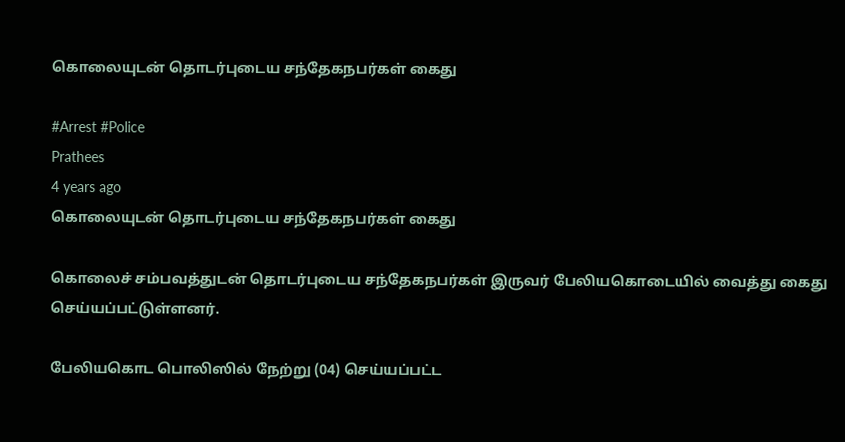கொலையுடன் தொடர்புடைய சந்தேகநபர்கள் கைது

#Arrest #Police
Prathees
4 years ago
கொலையுடன் தொடர்புடைய சந்தேகநபர்கள் கைது

கொலைச் சம்பவத்துடன் தொடர்புடைய சந்தேகநபர்கள் இருவர் பேலியகொடையில் வைத்து கைது செய்யப்பட்டுள்ளனர்.

பேலியகொட பொலிஸில் நேற்று (04) செய்யப்பட்ட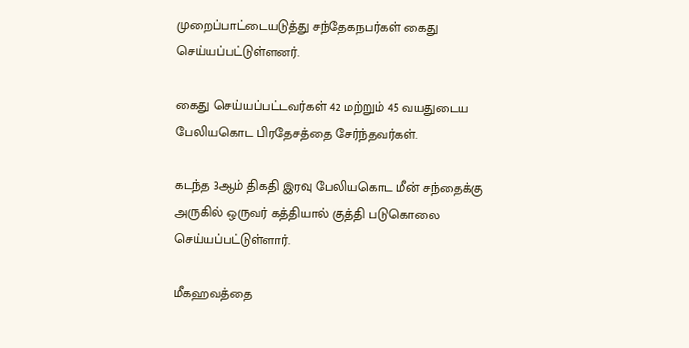முறைப்பாட்டையடுத்து சந்தேகநபர்கள் கைது செய்யப்பட்டுள்ளனர்.

கைது செய்யப்பட்டவர்கள் 42 மற்றும் 45 வயதுடைய பேலியகொட பிரதேசத்தை சேர்ந்தவர்கள்.

கடந்த 3ஆம் திகதி இரவு பேலியகொட மீன் சந்தைக்கு அருகில் ஒருவர் கத்தியால் குத்தி படுகொலை செய்யப்பட்டுள்ளார்.

மீகஹவத்தை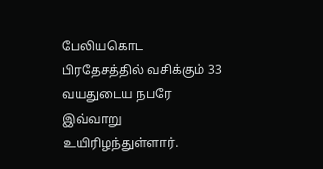பேலியகொட பிரதேசத்தில் வசிக்கும் 33 வயதுடைய நபரே இவ்வாறு உயிரிழந்துள்ளார்.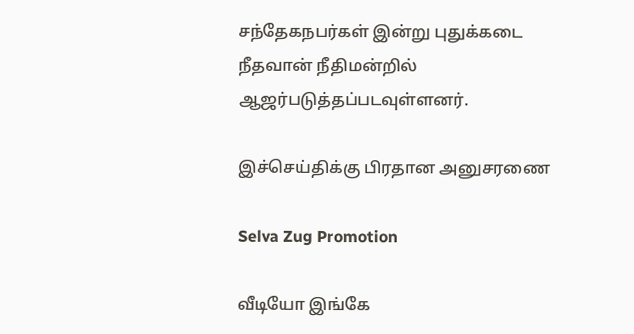சந்தேகநபர்கள் இன்று புதுக்கடை நீதவான் நீதிமன்றில் ஆஜர்படுத்தப்படவுள்ளனர்.

இச்செய்திக்கு பிரதான அனுசரணை

Selva Zug Promotion

வீடியோ இங்கே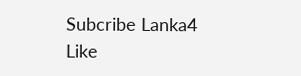Subcribe Lanka4
Like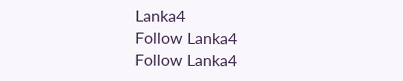Lanka4
Follow Lanka4
Follow Lanka4